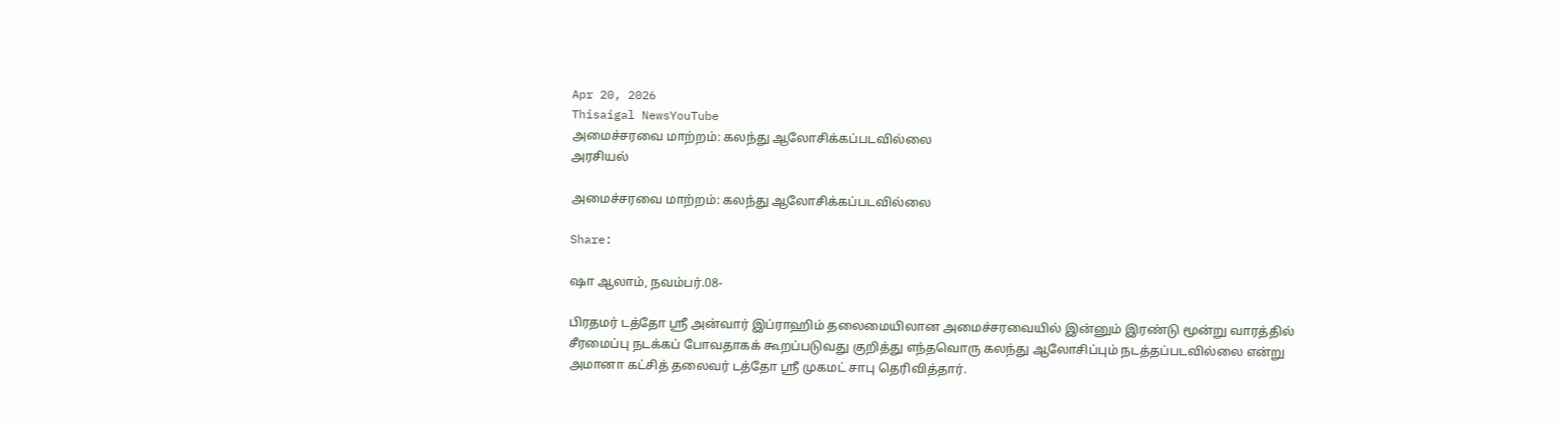Apr 20, 2026
Thisaigal NewsYouTube
அமைச்சரவை மாற்றம்: கலந்து ஆலோசிக்கப்படவில்லை
அரசியல்

அமைச்சரவை மாற்றம்: கலந்து ஆலோசிக்கப்படவில்லை

Share:

ஷா ஆலாம், நவம்பர்.08-

பிரதமர் டத்தோ ஶ்ரீ அன்வார் இப்ராஹிம் தலைமையிலான அமைச்சரவையில் இன்னும் இரண்டு மூன்று வாரத்தில் சீரமைப்பு நடக்கப் போவதாகக் கூறப்படுவது குறித்து எந்தவொரு கலந்து ஆலோசிப்பும் நடத்தப்படவில்லை என்று அமானா கட்சித் தலைவர் டத்தோ ஶ்ரீ முகமட் சாபு தெரிவித்தார்.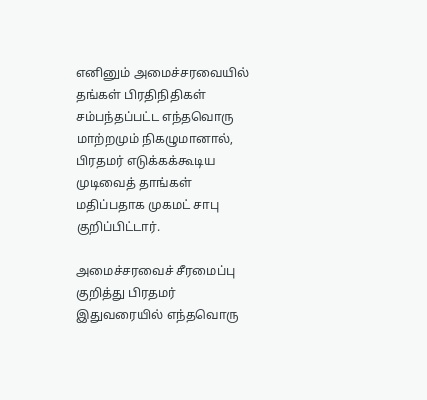எனினும் அமைச்சரவையில் தங்கள் பிரதிநிதிகள் சம்பந்தப்பட்ட எந்தவொரு மாற்றமும் நிகழுமானால், பிரதமர் எடுக்கக்கூடிய முடிவைத் தாங்கள் மதிப்பதாக முகமட் சாபு குறிப்பிட்டார்.

அமைச்சரவைச் சீரமைப்பு குறித்து பிரதமர் இதுவரையில் எந்தவொரு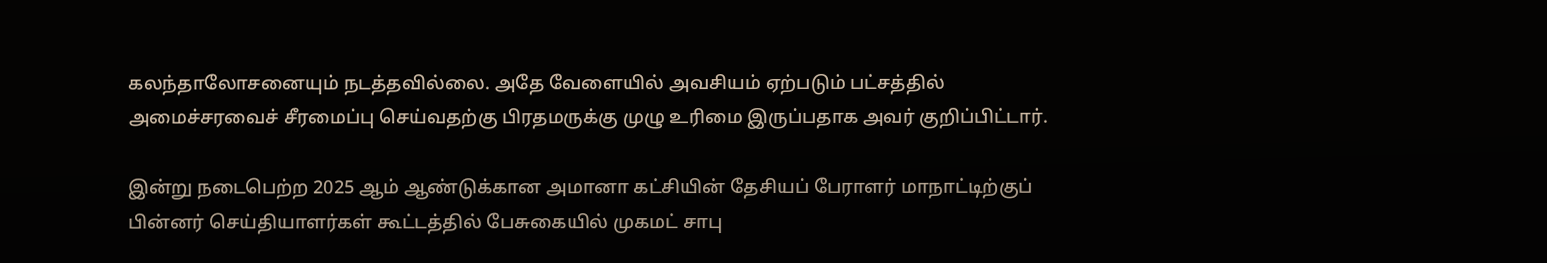கலந்தாலோசனையும் நடத்தவில்லை. அதே வேளையில் அவசியம் ஏற்படும் பட்சத்தில் அமைச்சரவைச் சீரமைப்பு செய்வதற்கு பிரதமருக்கு முழு உரிமை இருப்பதாக அவர் குறிப்பிட்டார்.

இன்று நடைபெற்ற 2025 ஆம் ஆண்டுக்கான அமானா கட்சியின் தேசியப் பேராளர் மாநாட்டிற்குப் பின்னர் செய்தியாளர்கள் கூட்டத்தில் பேசுகையில் முகமட் சாபு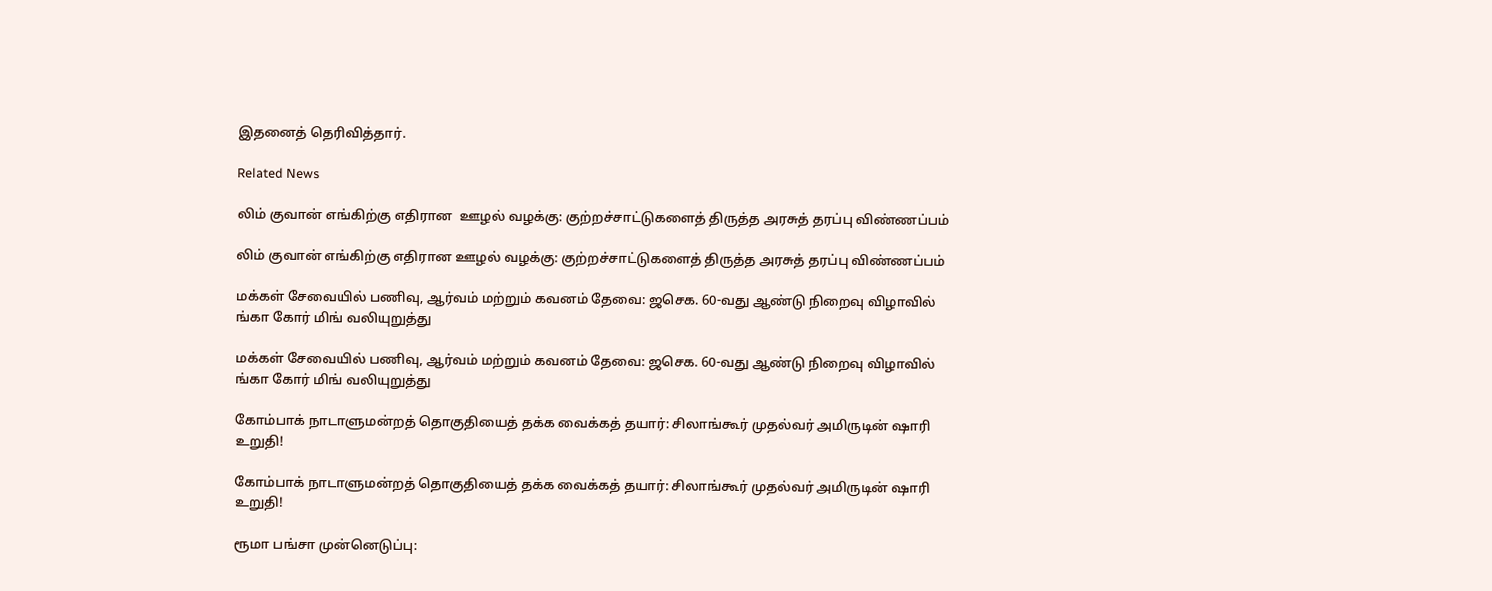இதனைத் தெரிவித்தார்.

Related News

லிம் குவான் எங்கிற்கு எதிரான  ஊழல் வழக்கு: குற்றச்சாட்டுகளைத் திருத்த அரசுத் தரப்பு விண்ணப்பம்

லிம் குவான் எங்கிற்கு எதிரான ஊழல் வழக்கு: குற்றச்சாட்டுகளைத் திருத்த அரசுத் தரப்பு விண்ணப்பம்

மக்கள் சேவையில் பணிவு, ஆர்வம் மற்றும் கவனம் தேவை: ஜசெக. 60-வது ஆண்டு நிறைவு விழாவில் ங்கா கோர் மிங் வலியுறுத்து

மக்கள் சேவையில் பணிவு, ஆர்வம் மற்றும் கவனம் தேவை: ஜசெக. 60-வது ஆண்டு நிறைவு விழாவில் ங்கா கோர் மிங் வலியுறுத்து

கோம்பாக் நாடாளுமன்றத் தொகுதியைத் தக்க வைக்கத் தயார்: சிலாங்கூர் முதல்வர் அமிருடின் ஷாரி உறுதி!

கோம்பாக் நாடாளுமன்றத் தொகுதியைத் தக்க வைக்கத் தயார்: சிலாங்கூர் முதல்வர் அமிருடின் ஷாரி உறுதி!

ரூமா பங்சா முன்னெடுப்பு: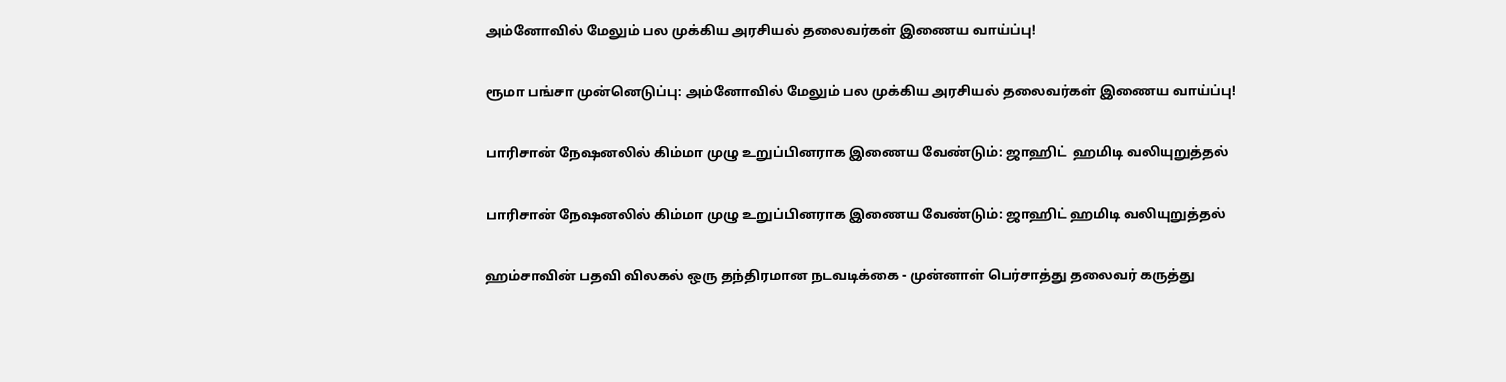அம்னோவில் மேலும் பல முக்கிய அரசியல் தலைவர்கள் இணைய வாய்ப்பு!

ரூமா பங்சா முன்னெடுப்பு: அம்னோவில் மேலும் பல முக்கிய அரசியல் தலைவர்கள் இணைய வாய்ப்பு!

பாரிசான் நேஷனலில் கிம்மா முழு உறுப்பினராக இணைய வேண்டும்: ஜாஹிட்  ஹமிடி வலியுறுத்தல்

பாரிசான் நேஷனலில் கிம்மா முழு உறுப்பினராக இணைய வேண்டும்: ஜாஹிட் ஹமிடி வலியுறுத்தல்

ஹம்சாவின் பதவி விலகல் ஒரு தந்திரமான நடவடிக்கை - முன்னாள் பெர்சாத்து தலைவர் கருத்து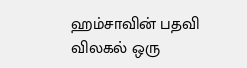ஹம்சாவின் பதவி விலகல் ஒரு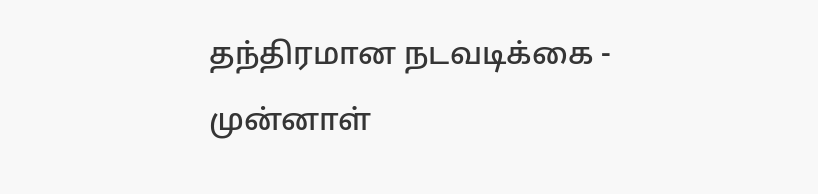தந்திரமான நடவடிக்கை - முன்னாள்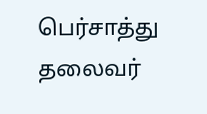பெர்சாத்து தலைவர்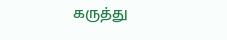கருத்து